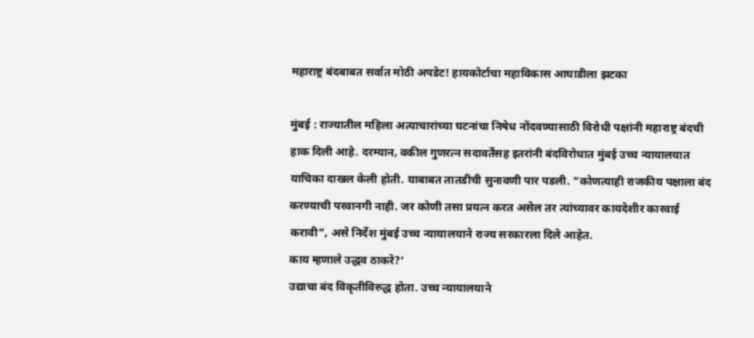महाराष्ट्र बंदबाबत सर्वात मोठी अपडेट! हायकोर्टाचा महाविकास आघाडीला झटका

मुंबई : राज्यातील महिला अत्याचारांच्या घटनांचा निषेध नोंदवण्यासाठी विरोधी पक्षांनी महाराष्ट्र बंदची हाक दिली आहे. दरम्यान, वकील गुणरत्न सदावर्तेंसह इतरांनी बंदविरोधात मुंबई उच्च न्यायालयात याचिका दाखल केली होती. याबाबत तातडीची सुनावणी पार पडली. “कोणत्याही राजकीय पक्षाला बंद करण्याची परवानगी नाही. जर कोणी तसा प्रयत्न करत असेल तर त्यांच्यावर कायदेशीर कारवाई करावी”, असे निर्देश मुंबई उच्च न्यायालयाने राज्य सरकारला दिले आहेत.
काय म्हणाले उद्धव ठाकरे?‘
उद्याचा बंद विकृतीविरुद्ध होता. उच्च न्यायालयाने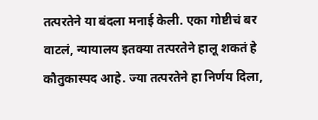तत्परतेने या बंदला मनाई केली. एका गोष्टीचं बर वाटलं, न्यायालय इतक्या तत्परतेने हालू शकतं हे कौतुकास्पद आहे. ज्या तत्परतेने हा निर्णय दिला,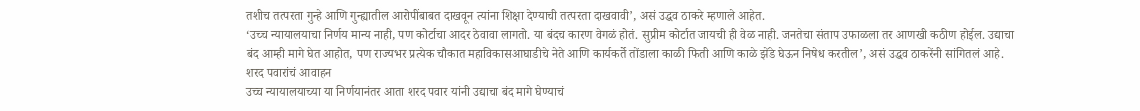तशीच तत्परता गुन्हे आणि गुन्ह्यातील आरोपींबाबत दाखवून त्यांना शिक्षा देण्याची तत्परता दाखवावी’, असं उद्धव ठाकरे म्हणाले आहेत.
‘उच्च न्यायालयाचा निर्णय मान्य नाही, पण कोर्टाचा आदर ठेवावा लागतो. या बंदच कारण वेगळं होतं. सुप्रीम कोर्टात जायची ही वेळ नाही. जनतेचा संताप उफाळला तर आणखी कठीण होईल. उद्याचा बंद आम्ही मागे घेत आहोत, पण राज्यभर प्रत्येक चौकात महाविकासआघाडीचे नेते आणि कार्यकर्ते तोंडाला काळी फिती आणि काळे झेंडे घेऊन निषेध करतील’, असं उद्धव ठाकरेंनी सांगितलं आहे.
शरद पवारांचं आवाहन
उच्च न्यायालयाच्या या निर्णयानंतर आता शरद पवार यांनी उद्याचा बंद मागे घेण्याचं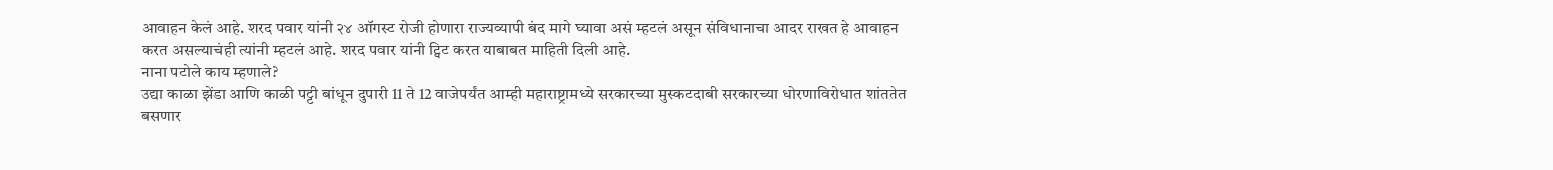आवाहन केलं आहे. शरद पवार यांनी २४ ऑगस्ट रोजी होणारा राज्यव्यापी बंद मागे घ्यावा असं म्हटलं असून संविधानाचा आदर राखत हे आवाहन करत असल्याचंही त्यांनी म्हटलं आहे. शरद पवार यांनी ट्विट करत याबाबत माहिती दिली आहे.
नाना पटोले काय म्हणाले?
उद्या काळा झेंडा आणि काळी पट्टी बांधून दुपारी 11 ते 12 वाजेपर्यंत आम्ही महाराष्ट्रामध्ये सरकारच्या मुस्कटदाबी सरकारच्या धोरणाविरोधात शांततेत बसणार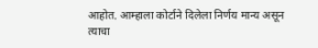आहोत. आम्हाला कोर्टाने दिलेला निर्णय मान्य असून त्याचा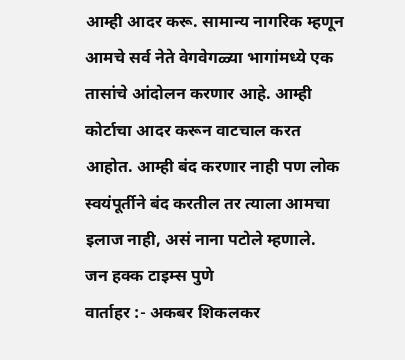आम्ही आदर करू. सामान्य नागरिक म्हणून आमचे सर्व नेते वेगवेगळ्या भागांमध्ये एक तासांचे आंदोलन करणार आहे. आम्ही कोर्टाचा आदर करून वाटचाल करत आहोत. आम्ही बंद करणार नाही पण लोक स्वयंपूर्तीने बंद करतील तर त्याला आमचा इलाज नाही, असं नाना पटोले म्हणाले.
जन हक्क टाइम्स पुणे
वार्ताहर :- अकबर शिकलकर